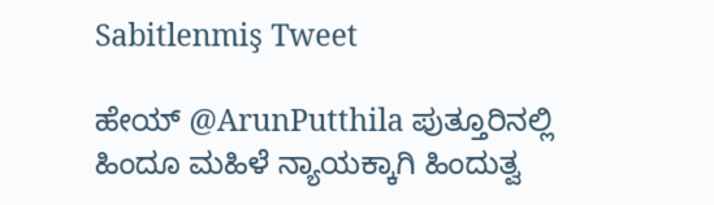Sabitlenmiş Tweet

ಹೇಯ್ @ArunPutthila ಪುತ್ತೂರಿನಲ್ಲಿ ಹಿಂದೂ ಮಹಿಳೆ ನ್ಯಾಯಕ್ಕಾಗಿ ಹಿಂದುತ್ವ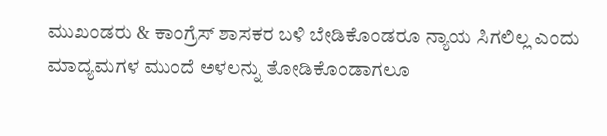ಮುಖಂಡರು & ಕಾಂಗ್ರೆಸ್ ಶಾಸಕರ ಬಳಿ ಬೇಡಿಕೊಂಡರೂ ನ್ಯಾಯ ಸಿಗಲಿಲ್ಲ ಎಂದು ಮಾದ್ಯಮಗಳ ಮುಂದೆ ಅಳಲನ್ನು ತೋಡಿಕೊಂಡಾಗಲೂ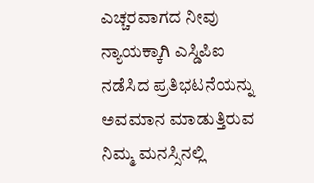ಎಚ್ಚರವಾಗದ ನೀವು ನ್ಯಾಯಕ್ಕಾಗಿ ಎಸ್ಡಿಪಿಐ ನಡೆಸಿದ ಪ್ರತಿಭಟನೆಯನ್ನು ಅವಮಾನ ಮಾಡುತ್ತಿರುವ ನಿಮ್ಮ ಮನಸ್ಸಿನಲ್ಲಿ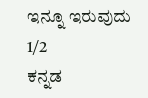ಇನ್ನೂ ಇರುವುದು 1/2
ಕನ್ನಡ